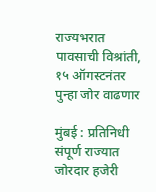राज्यभरात पावसाची विश्रांती, १५ ऑगस्टनंतर पुन्हा जोर वाढणार

मुंबई : प्रतिनिधी
संपूर्ण राज्यात जोरदार हजेरी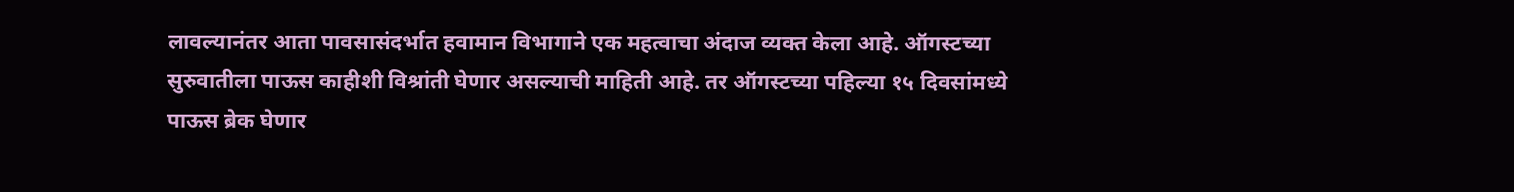लावल्यानंतर आता पावसासंदर्भात हवामान विभागाने एक महत्वाचा अंदाज व्यक्त केला आहे. ऑगस्टच्या सुरुवातीला पाऊस काहीशी विश्रांती घेणार असल्याची माहिती आहे. तर ऑगस्टच्या पहिल्या १५ दिवसांमध्ये पाऊस ब्रेक घेणार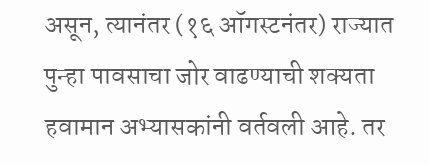असून, त्यानंतर (१६ ऑगस्टनंतर) राज्यात पुन्हा पावसाचा जोर वाढण्याची शक्यता हवामान अभ्यासकांनी वर्तवली आहे. तर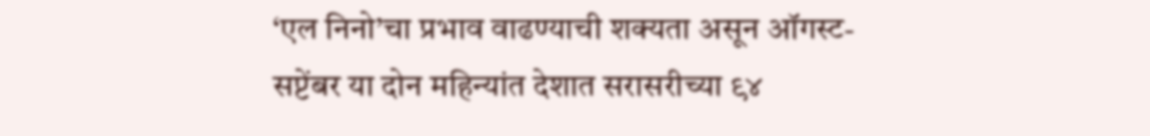‘एल निनो’चा प्रभाव वाढण्याची शक्यता असून ऑगस्ट-सप्टेंबर या दोन महिन्यांत देशात सरासरीच्या ९४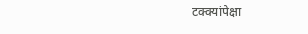टक्क्यांपेक्षा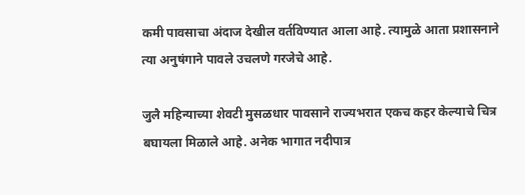कमी पावसाचा अंदाज देखील वर्तविण्यात आला आहे. त्यामुळे आता प्रशासनाने त्या अनुषंगाने पावले उचलणे गरजेचे आहे.

जुलै महिन्याच्या शेवटी मुसळधार पावसाने राज्यभरात एकच कहर केल्याचे चित्र बघायला मिळाले आहे. अनेक भागात नदीपात्र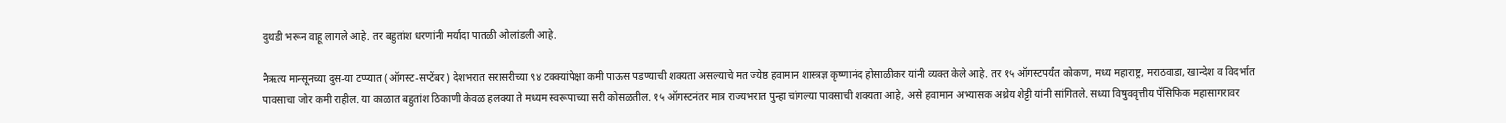दुथडी भरून वाहू लागले आहे. तर बहुतांश धरणांनी मर्यादा पातळी ओलांडली आहे.

नैऋत्य मान्सूनच्या दुस-या टप्प्यात (ऑगस्ट-सप्टेंबर) देशभरात सरासरीच्या ९४ टक्क्यांपेक्षा कमी पाऊस पडण्याची शक्यता असल्याचे मत ज्येष्ठ हवामान शास्त्रज्ञ कृष्णानंद होसाळीकर यांनी व्यक्त केले आहे. तर १५ ऑगस्टपर्यंत कोकण, मध्य महाराष्ट्र, मराठवाडा, खान्देश व विदर्भात पावसाचा जोर कमी राहील. या काळात बहुतांश ठिकाणी केवळ हलक्या ते मध्यम स्वरूपाच्या सरी कोसळतील. १५ ऑगस्टनंतर मात्र राज्यभरात पुन्हा चांगल्या पावसाची शक्यता आहे, असे हवामान अभ्यासक अथ्रेय शेट्टी यांनी सांगितले. सध्या विषुववृत्तीय पॅसिफिक महासागरावर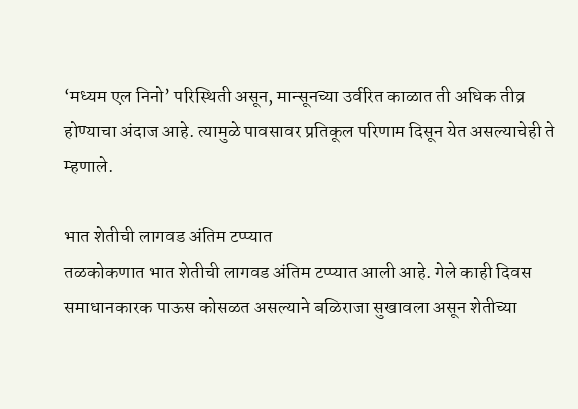‘मध्यम एल निनो’ परिस्थिती असून, मान्सूनच्या उर्वरित काळात ती अधिक तीव्र होण्याचा अंदाज आहे. त्यामुळे पावसावर प्रतिकूल परिणाम दिसून येत असल्याचेही ते म्हणाले.

भात शेतीची लागवड अंतिम टप्प्यात
तळकोकणात भात शेतीची लागवड अंतिम टप्प्यात आली आहे. गेले काही दिवस समाधानकारक पाऊस कोसळत असल्याने बळिराजा सुखावला असून शेतीच्या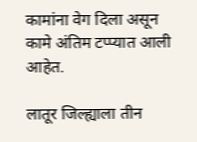कामांना वेग दिला असून कामे अंतिम टप्प्यात आली आहेत.

लातूर जिल्ह्याला तीन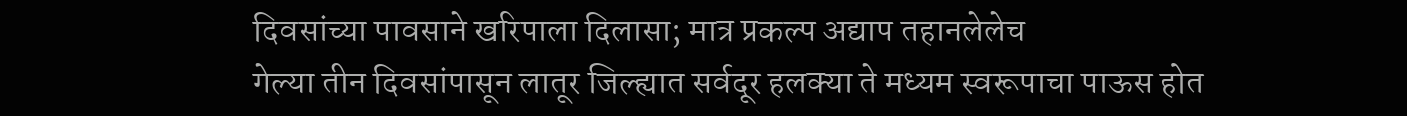दिवसांच्या पावसाने खरिपाला दिलासा; मात्र प्रकल्प अद्याप तहानलेलेच
गेल्या तीन दिवसांपासून लातूर जिल्ह्यात सर्वदूर हलक्या ते मध्यम स्वरूपाचा पाऊस होत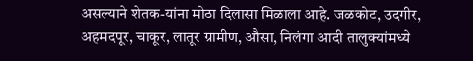असल्याने शेतक-यांना मोठा दिलासा मिळाला आहे. जळकोट, उदगीर, अहमदपूर, चाकूर, लातूर ग्रामीण, औसा, निलंगा आदी तालुक्यांमध्ये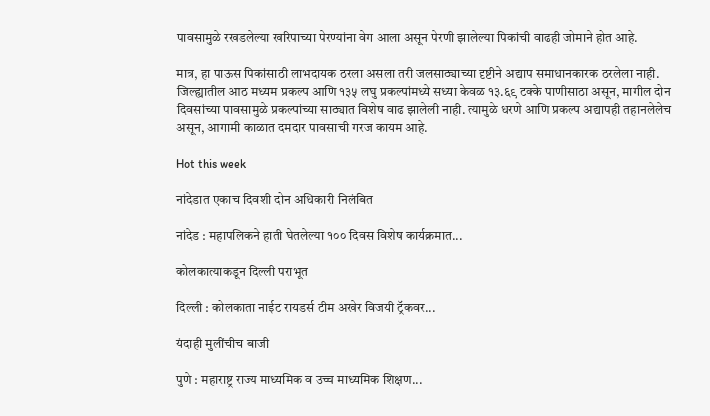पावसामुळे रखडलेल्या खरिपाच्या पेरण्यांना वेग आला असून पेरणी झालेल्या पिकांची वाढही जोमाने होत आहे.

मात्र, हा पाऊस पिकांसाठी लाभदायक ठरला असला तरी जलसाठ्याच्या दृष्टीने अद्याप समाधानकारक ठरलेला नाही. जिल्ह्यातील आठ मध्यम प्रकल्प आणि १३५ लघु प्रकल्पांमध्ये सध्या केवळ १३.६९ टक्के पाणीसाठा असून, मागील दोन दिवसांच्या पावसामुळे प्रकल्पांच्या साठ्यात विशेष वाढ झालेली नाही. त्यामुळे धरणे आणि प्रकल्प अद्यापही तहानलेलेच असून, आगामी काळात दमदार पावसाची गरज कायम आहे.

Hot this week

नांदेडात एकाच दिवशी दोन अधिकारी निलंबित

नांदेड : महापलिकने हाती घेतलेल्या १०० दिवस विशेष कार्यक्रमात...

कोलकात्याकडून दिल्ली पराभूत

दिल्ली : कोलकाता नाईट रायडर्स टीम अखेर विजयी ट्रॅकवर...

यंदाही मुलींचीच बाजी

पुणे : महाराष्ट्र राज्य माध्यमिक व उच्च माध्यमिक शिक्षण...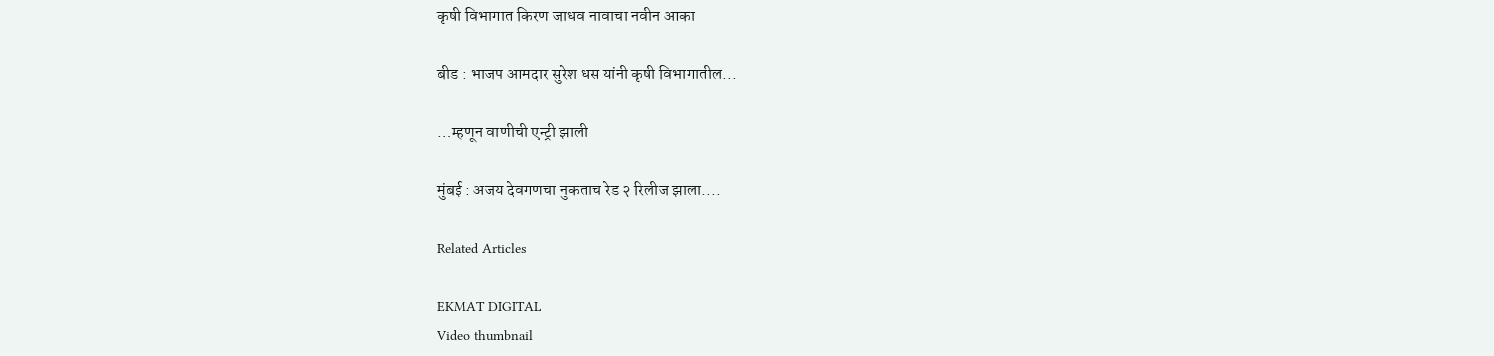कृषी विभागात किरण जाधव नावाचा नवीन आका

बीड : भाजप आमदार सुरेश धस यांनी कृषी विभागातील...

…म्हणून वाणीची एन्ट्री झाली

मुंबई : अजय देवगणचा नुकताच रेड २ रिलीज झाला....

Related Articles

EKMAT DIGITAL
Video thumbnail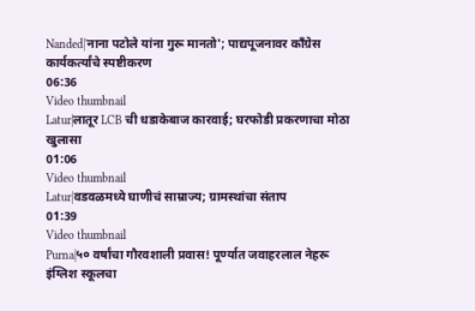Nanded|'नाना पटोले यांना गुरू मानतो'; पाद्यपूजनावर काँग्रेस कार्यकर्त्यांचे स्पष्टीकरण
06:36
Video thumbnail
Latur|लातूर LCB ची धडाकेबाज कारवाई; घरफोडी प्रकरणाचा मोठा खुलासा
01:06
Video thumbnail
Latur|वडवळमध्ये घाणीचं साम्राज्य; ग्रामस्थांचा संताप
01:39
Video thumbnail
Purna|५० वर्षांचा गौरवशाली प्रवास! पूर्ण्यात जवाहरलाल नेहरू इंग्लिश स्कूलचा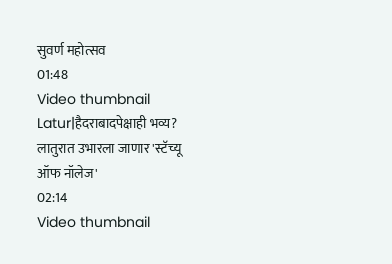सुवर्ण महोत्सव
01:48
Video thumbnail
Latur|हैदराबादपेक्षाही भव्य? लातुरात उभारला जाणार 'स्टॅच्यू ऑफ नॉलेज'
02:14
Video thumbnail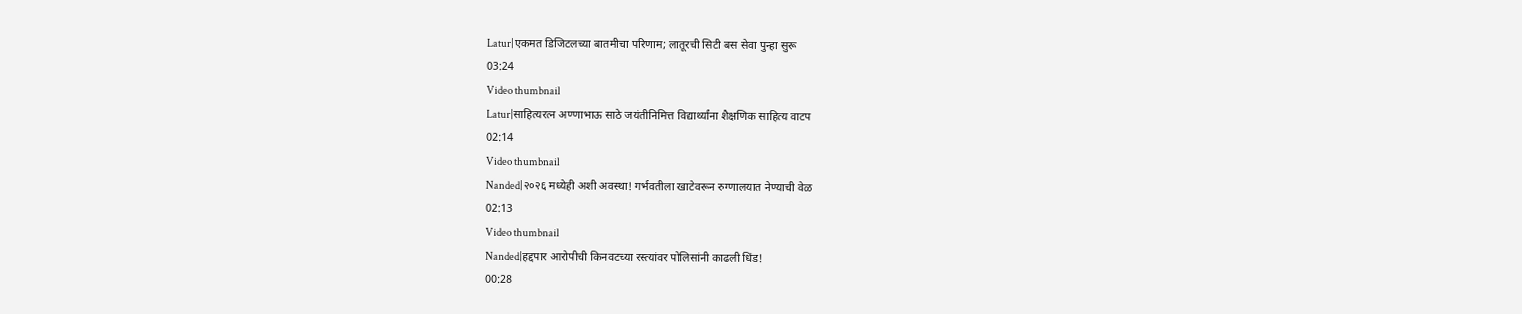Latur|एकमत डिजिटलच्या बातमीचा परिणाम; लातूरची सिटी बस सेवा पुन्हा सुरू
03:24
Video thumbnail
Latur|साहित्यरत्न अण्णाभाऊ साठे जयंतीनिमित्त विद्यार्थ्यांना शैक्षणिक साहित्य वाटप
02:14
Video thumbnail
Nanded|२०२६ मध्येही अशी अवस्था! गर्भवतीला खाटेवरून रुग्णालयात नेण्याची वेळ
02:13
Video thumbnail
Nanded|हद्दपार आरोपीची किनवटच्या रस्त्यांवर पोलिसांनी काढली धिंड!
00:28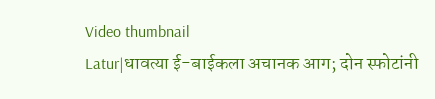Video thumbnail
Latur|धावत्या ई-बाईकला अचानक आग; दोन स्फोटांनी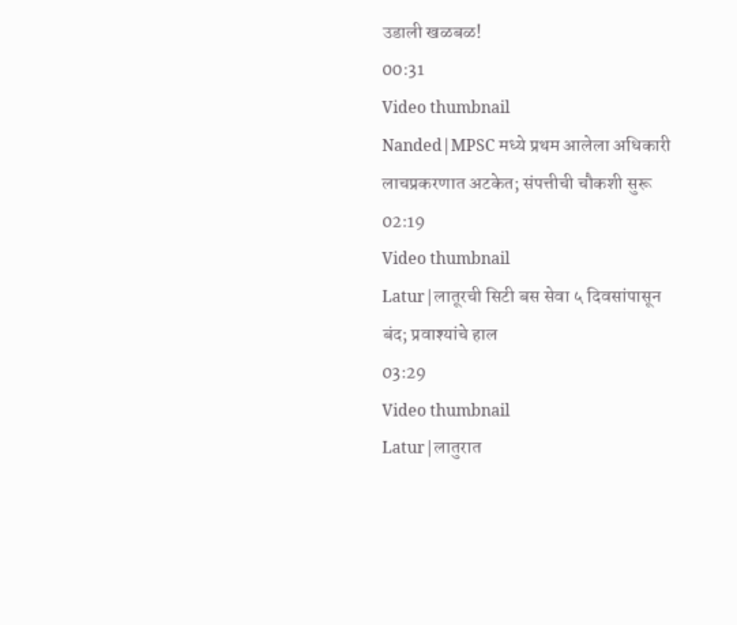उडाली खळबळ!
00:31
Video thumbnail
Nanded|MPSC मध्ये प्रथम आलेला अधिकारी लाचप्रकरणात अटकेत; संपत्तीची चौकशी सुरू
02:19
Video thumbnail
Latur|लातूरची सिटी बस सेवा ५ दिवसांपासून बंद; प्रवाश्यांचे हाल
03:29
Video thumbnail
Latur|लातुरात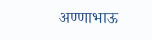अण्णाभाऊ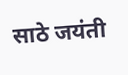साठे जयंती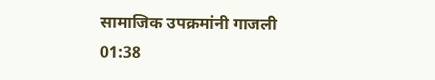सामाजिक उपक्रमांनी गाजली
01:38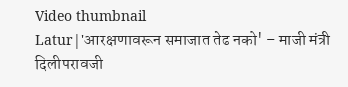Video thumbnail
Latur|'आरक्षणावरून समाजात तेढ नको' – माजी मंत्री दिलीपरावजी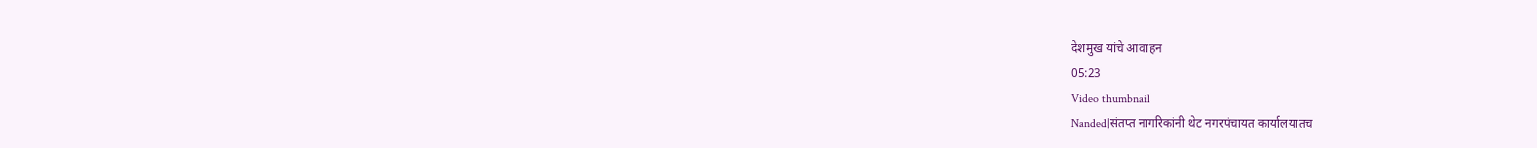देशमुख यांचे आवाहन
05:23
Video thumbnail
Nanded|संतप्त नागरिकांनी थेट नगरपंचायत कार्यालयातच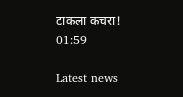टाकला कचरा!
01:59

Latest news